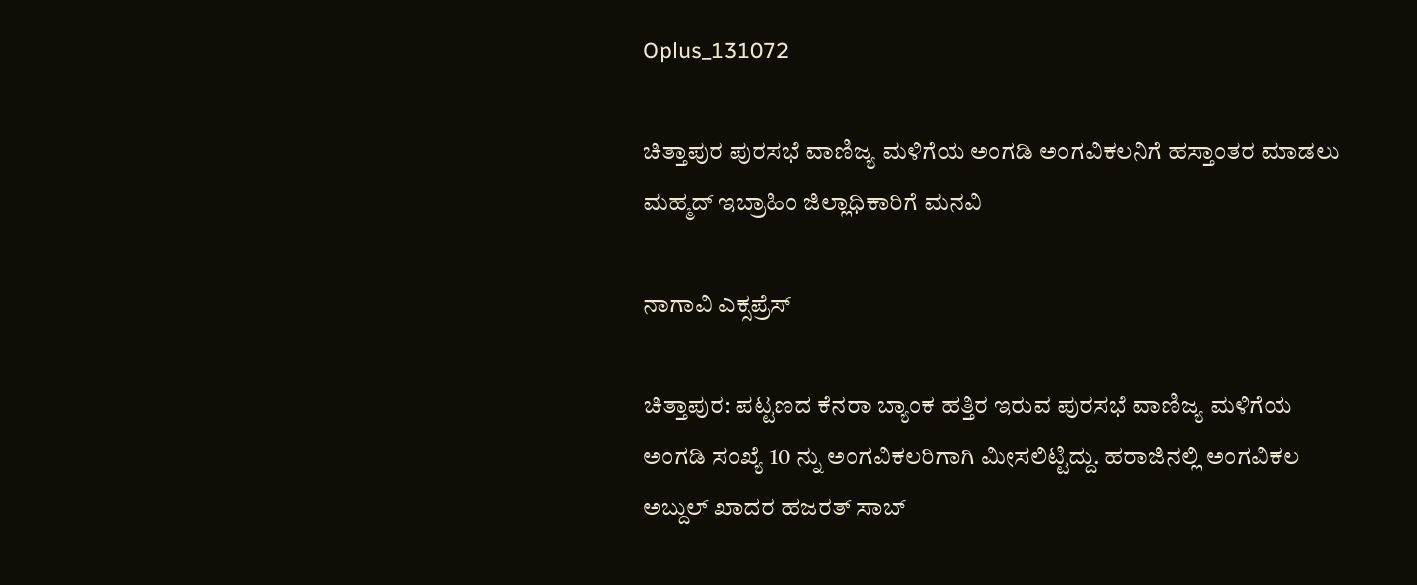Oplus_131072

ಚಿತ್ತಾಪುರ ಪುರಸಭೆ ವಾಣಿಜ್ಯ ಮಳಿಗೆಯ ಅಂಗಡಿ ಅಂಗವಿಕಲನಿಗೆ ಹಸ್ತಾಂತರ ಮಾಡಲು ಮಹ್ಮದ್ ಇಬ್ರಾಹಿಂ ಜಿಲ್ಲಾಧಿಕಾರಿಗೆ ಮನವಿ

ನಾಗಾವಿ ಎಕ್ಸಪ್ರೆಸ್

ಚಿತ್ತಾಪುರ: ಪಟ್ಟಣದ ಕೆನರಾ ಬ್ಯಾಂಕ ಹತ್ತಿರ ಇರುವ ಪುರಸಭೆ ವಾಣಿಜ್ಯ ಮಳಿಗೆಯ ಅಂಗಡಿ ಸಂಖ್ಯೆ 10 ನ್ನು ಅಂಗವಿಕಲರಿಗಾಗಿ ಮೀಸಲಿಟ್ಟಿದ್ದು. ಹರಾಜಿನಲ್ಲಿ ಅಂಗವಿಕಲ ಅಬ್ದುಲ್ ಖಾದರ ಹಜರತ್ ಸಾಬ್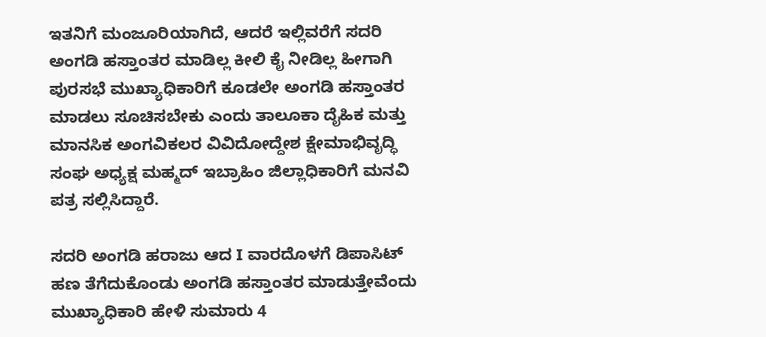ಇತನಿಗೆ ಮಂಜೂರಿಯಾಗಿದೆ, ಆದರೆ ಇಲ್ಲಿವರೆಗೆ ಸದರಿ ಅಂಗಡಿ ಹಸ್ತಾಂತರ ಮಾಡಿಲ್ಲ ಕೀಲಿ ಕೈ ನೀಡಿಲ್ಲ ಹೀಗಾಗಿ ಪುರಸಭೆ ಮುಖ್ಯಾಧಿಕಾರಿಗೆ ಕೂಡಲೇ ಅಂಗಡಿ ಹಸ್ತಾಂತರ ಮಾಡಲು ಸೂಚಿಸಬೇಕು ಎಂದು ತಾಲೂಕಾ ದೈಹಿಕ ಮತ್ತು ಮಾನಸಿಕ ಅಂಗವಿಕಲರ ವಿವಿದೋದ್ದೇಶ ಕ್ಷೇಮಾಭಿವೃದ್ಧಿ ಸಂಘ ಅಧ್ಯಕ್ಷ ಮಹ್ಮದ್ ಇಬ್ರಾಹಿಂ ಜಿಲ್ಲಾಧಿಕಾರಿಗೆ ಮನವಿ ಪತ್ರ ಸಲ್ಲಿಸಿದ್ದಾರೆ.

ಸದರಿ ಅಂಗಡಿ ಹರಾಜು ಆದ I ವಾರದೊಳಗೆ ಡಿಪಾಸಿಟ್ ಹಣ ತೆಗೆದುಕೊಂಡು ಅಂಗಡಿ ಹಸ್ತಾಂತರ ಮಾಡುತ್ತೇವೆಂದು ಮುಖ್ಯಾಧಿಕಾರಿ ಹೇಳಿ ಸುಮಾರು 4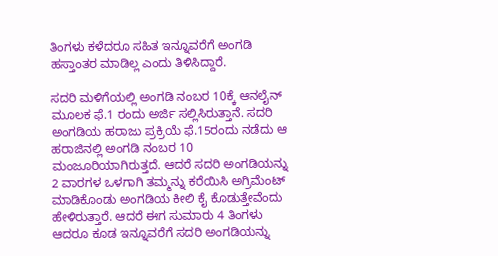ತಿಂಗಳು ಕಳೆದರೂ ಸಹಿತ ಇನ್ನೂವರೆಗೆ ಅಂಗಡಿ ಹಸ್ತಾಂತರ ಮಾಡಿಲ್ಲ ಎಂದು ತಿಳಿಸಿದ್ದಾರೆ.

ಸದರಿ ಮಳಿಗೆಯಲ್ಲಿ ಅಂಗಡಿ ನಂಬರ 10ಕ್ಕೆ ಆನಲೈನ್ ಮೂಲಕ ಫೆ.1 ರಂದು ಅರ್ಜಿ ಸಲ್ಲಿಸಿರುತ್ತಾನೆ. ಸದರಿ ಅಂಗಡಿಯ ಹರಾಜು ಪ್ರಕ್ರಿಯೆ ಫೆ.15ರಂದು ನಡೆದು ಆ ಹರಾಜಿನಲ್ಲಿ ಅಂಗಡಿ ನಂಬರ 10 ಮಂಜೂರಿಯಾಗಿರುತ್ತದೆ. ಆದರೆ ಸದರಿ ಅಂಗಡಿಯನ್ನು 2 ವಾರಗಳ ಒಳಗಾಗಿ ತಮ್ಮನ್ನು ಕರೆಯಿಸಿ ಅಗ್ರಿಮೆಂಟ್ ಮಾಡಿಕೊಂಡು ಅಂಗಡಿಯ ಕೀಲಿ ಕೈ ಕೊಡುತ್ತೇವೆಂದು ಹೇಳಿರುತ್ತಾರೆ. ಆದರೆ ಈಗ ಸುಮಾರು 4 ತಿಂಗಳು ಆದರೂ ಕೂಡ ಇನ್ನೂವರೆಗೆ ಸದರಿ ಅಂಗಡಿಯನ್ನು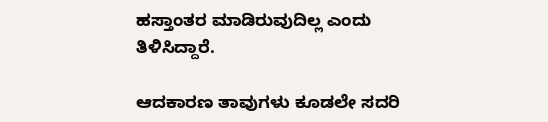ಹಸ್ತಾಂತರ ಮಾಡಿರುವುದಿಲ್ಲ ಎಂದು ತಿಳಿಸಿದ್ದಾರೆ.

ಆದಕಾರಣ ತಾವುಗಳು ಕೂಡಲೇ ಸದರಿ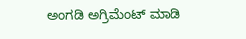ಅಂಗಡಿ ಅಗ್ರಿಮೆಂಟ್ ಮಾಡಿ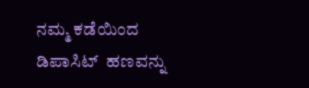ನಮ್ಮ ಕಡೆಯಿಂದ ಡಿಪಾಸಿಟ್  ಹಣವನ್ನು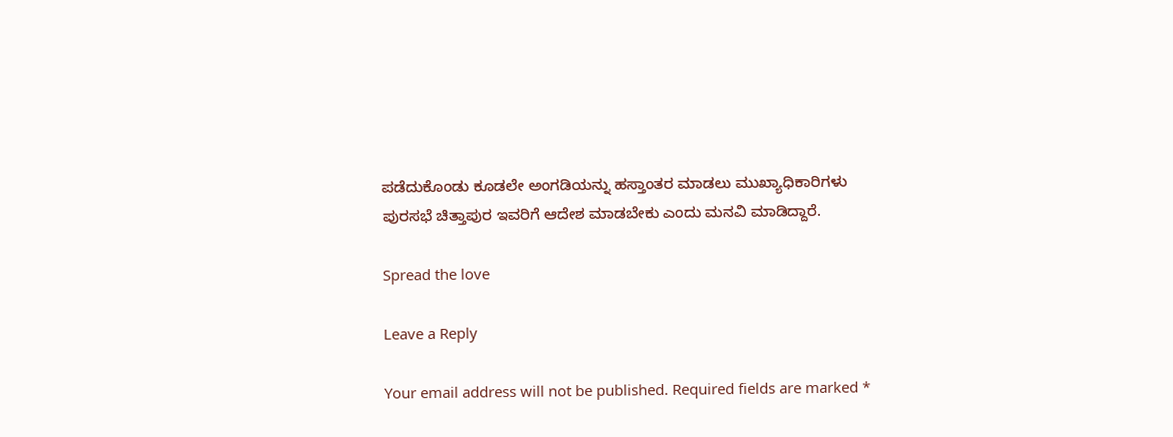ಪಡೆದುಕೊಂಡು ಕೂಡಲೇ ಅಂಗಡಿಯನ್ನು ಹಸ್ತಾಂತರ ಮಾಡಲು ಮುಖ್ಯಾಧಿಕಾರಿಗಳು ಪುರಸಭೆ ಚಿತ್ತಾಪುರ ಇವರಿಗೆ ಆದೇಶ ಮಾಡಬೇಕು ಎಂದು ಮನವಿ ಮಾಡಿದ್ದಾರೆ.

Spread the love

Leave a Reply

Your email address will not be published. Required fields are marked *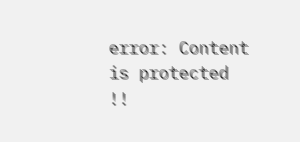error: Content is protected !!